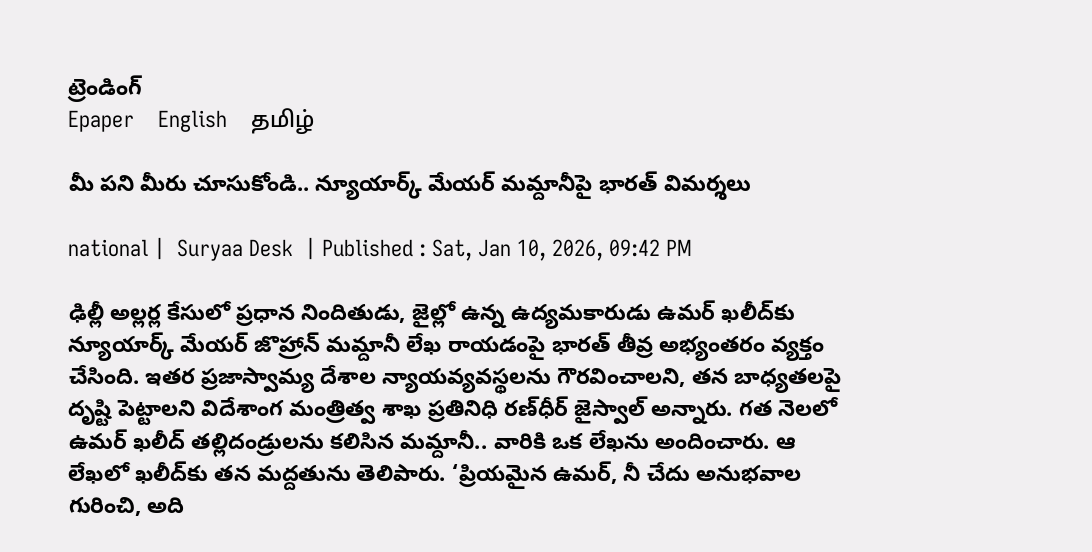ట్రెండింగ్
Epaper    English    தமிழ்

మీ పని మీరు చూసుకోండి.. న్యూయార్క్ మేయర్ మమ్దానీపై భారత్‌‌ విమర్శలు

national |  Suryaa Desk  | Published : Sat, Jan 10, 2026, 09:42 PM

ఢిల్లీ అల్లర్ల కేసులో ప్రధాన నిందితుడు, జైల్లో ఉన్న ఉద్యమకారుడు ఉమర్ ఖలీద్‌కు న్యూయార్క్ మేయర్ జొహ్రాన్ మమ్దానీ లేఖ రాయడంపై భారత్ తీవ్ర అభ్యంతరం వ్యక్తం చేసింది. ఇతర ప్రజాస్వామ్య దేశాల న్యాయవ్యవస్థలను గౌరవించాలని, తన బాధ్యతలపై దృష్టి పెట్టాలని విదేశాంగ మంత్రిత్వ శాఖ ప్రతినిధి రణ్‌ధీర్ జైస్వాల్ అన్నారు. గత నెలలో ఉమర్ ఖలీద్ తల్లిదండ్రులను కలిసిన మమ్దానీ.. వారికి ఒక లేఖను అందించారు. ఆ లేఖలో ఖలీద్‌కు తన మద్దతును తెలిపారు. ‘ప్రియమైన ఉమర్, నీ చేదు అనుభవాల గురించి, అది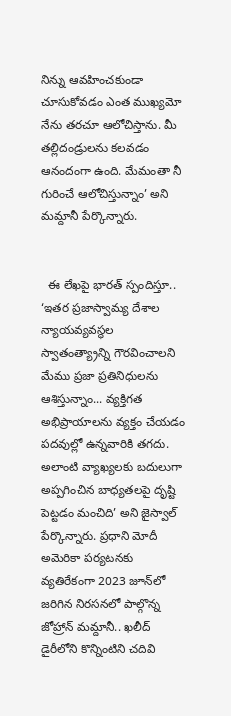నిన్ను ఆవహించకుండా చూసుకోవడం ఎంత ముఖ్యమో నేను తరచూ ఆలోచిస్తాను. మీ తల్లిదండ్రులను కలవడం ఆనందంగా ఉంది. మేమంతా నీ గురించే ఆలోచిస్తున్నాం’ అని మమ్దానీ పేర్కొన్నారు.


  ఈ లేఖపై భారత్ స్పందిస్తూ.. ‘ఇతర ప్రజాస్వామ్య దేశాల న్యాయవ్యవస్థల స్వాతంత్య్రాన్ని గౌరవించాలని మేము ప్రజా ప్రతినిధులను ఆశిస్తున్నాం... వ్యక్తిగత అభిప్రాయాలను వ్యక్తం చేయడం పదవుల్లో ఉన్నవారికి తగదు. అలాంటి వ్యాఖ్యలకు బదులుగా అప్పగించిన బాధ్యతలపై దృష్టి పెట్టడం మంచిది’ అని జైస్వాల్ పేర్కొన్నారు. ప్రధాని మోదీ అమెరికా పర్యటనకు వ్యతిరేకంగా 2023 జూన్‌లో జరిగిన నిరసనలో పాల్గొన్న జోహ్రాన్ మమ్దానీ.. ఖలీద్ డైరీలోని కొన్నింటిని చదివి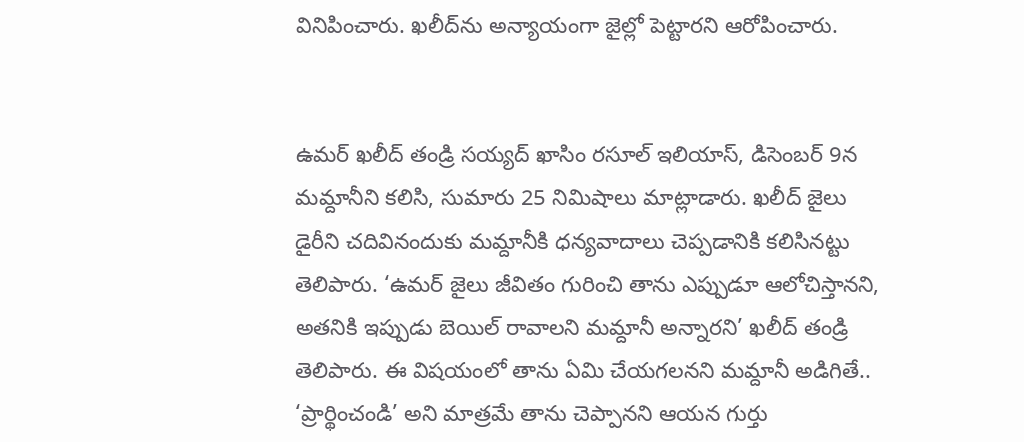వినిపించారు. ఖలీద్‌ను అన్యాయంగా జైల్లో పెట్టారని ఆరోపించారు.


ఉమర్ ఖలీద్ తండ్రి సయ్యద్ ఖాసిం రసూల్ ఇలియాస్, డిసెంబర్ 9న మమ్దానీని కలిసి, సుమారు 25 నిమిషాలు మాట్లాడారు. ఖలీద్ జైలు డైరీని చదివినందుకు మమ్దానీకి ధన్యవాదాలు చెప్పడానికి కలిసినట్టు తెలిపారు. ‘ఉమర్ జైలు జీవితం గురించి తాను ఎప్పుడూ ఆలోచిస్తానని, అతనికి ఇప్పుడు బెయిల్ రావాలని మమ్దానీ అన్నారని’ ఖలీద్ తండ్రి తెలిపారు. ఈ విషయంలో తాను ఏమి చేయగలనని మమ్దానీ అడిగితే.. ‘ప్రార్థించండి’ అని మాత్రమే తాను చెప్పానని ఆయన గుర్తు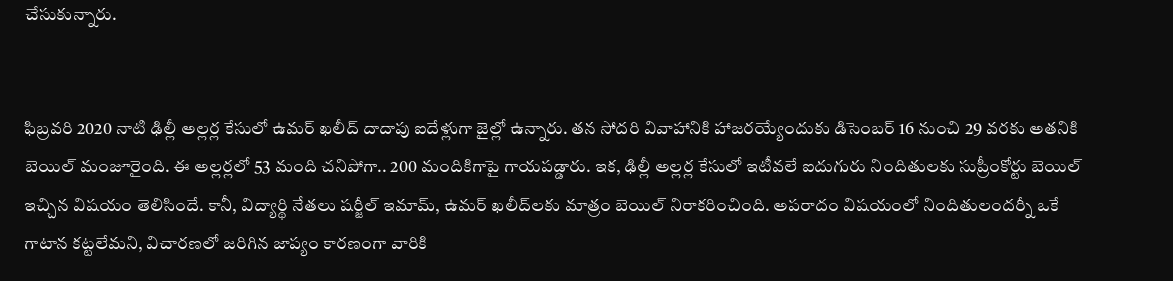చేసుకున్నారు.


ఫిబ్రవరి 2020 నాటి ఢిల్లీ అల్లర్ల కేసులో ఉమర్ ఖలీద్ దాదాపు ఐదేళ్లుగా జైల్లో ఉన్నారు. తన సోదరి వివాహానికి హాజరయ్యేందుకు డిసెంబర్ 16 నుంచి 29 వరకు అతనికి బెయిల్ మంజూరైంది. ఈ అల్లర్లలో 53 మంది చనిపోగా.. 200 మందికిగాపై గాయపడ్డారు. ఇక, ఢిల్లీ అల్లర్ల కేసులో ఇటీవలే ఐదుగురు నిందితులకు సుప్రీంకోర్టు బెయిల్ ఇచ్చిన విషయం తెలిసిందే. కానీ, విద్యార్థి నేతలు షర్జీల్ ఇమామ్, ఉమర్ ఖలీద్‌లకు మాత్రం బెయిల్ నిరాకరించింది. అపరాదం విషయంలో నిందితులందర్నీ ఒకే గాటాన కట్టలేమని, విచారణలో జరిగిన జాప్యం కారణంగా వారికి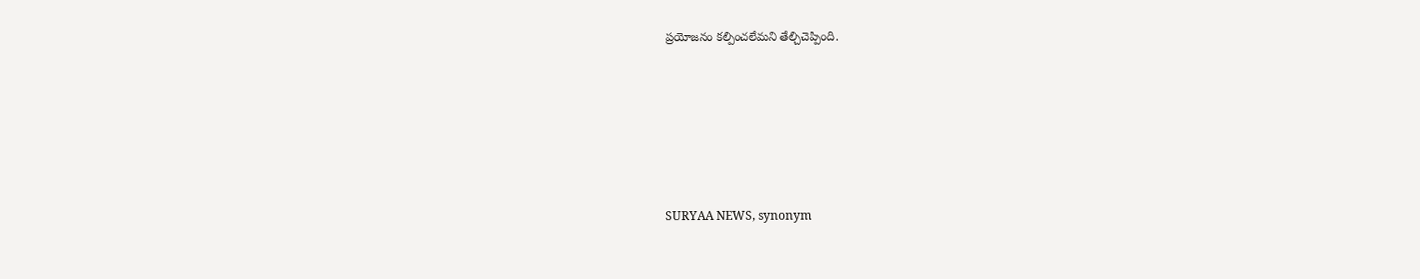ప్రయోజనం కల్పించలేమని తేల్చిచెప్పింది.






SURYAA NEWS, synonym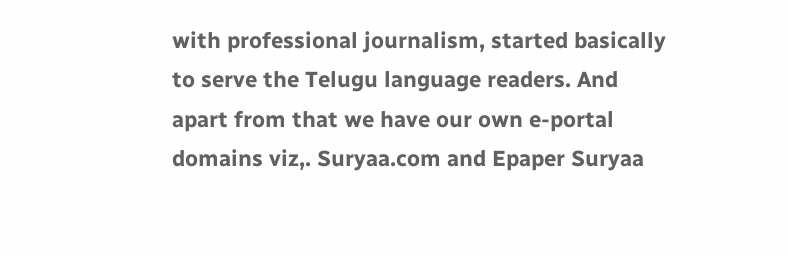with professional journalism, started basically to serve the Telugu language readers. And apart from that we have our own e-portal domains viz,. Suryaa.com and Epaper Suryaa